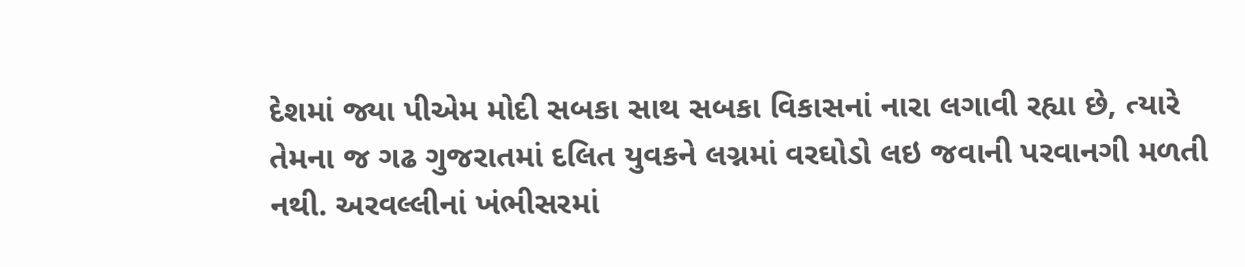દેશમાં જ્યા પીએમ મોદી સબકા સાથ સબકા વિકાસનાં નારા લગાવી રહ્યા છે, ત્યારે તેમના જ ગઢ ગુજરાતમાં દલિત યુવકને લગ્નમાં વરઘોડો લઇ જવાની પરવાનગી મળતી નથી. અરવલ્લીનાં ખંભીસરમાં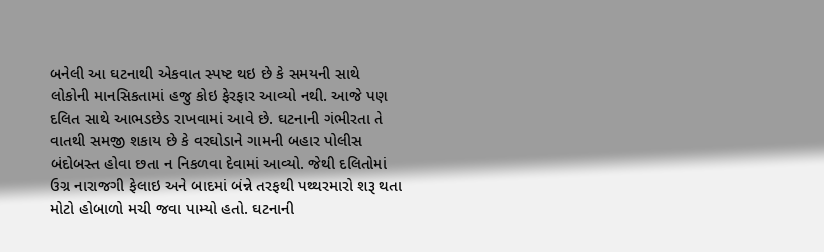બનેલી આ ઘટનાથી એકવાત સ્પષ્ટ થઇ છે કે સમયની સાથે લોકોની માનસિકતામાં હજુ કોઇ ફેરફાર આવ્યો નથી. આજે પણ દલિત સાથે આભડછેડ રાખવામાં આવે છે. ઘટનાની ગંભીરતા તે વાતથી સમજી શકાય છે કે વરઘોડાને ગામની બહાર પોલીસ બંદોબસ્ત હોવા છતા ન નિકળવા દેવામાં આવ્યો. જેથી દલિતોમાં ઉગ્ર નારાજગી ફેલાઇ અને બાદમાં બંન્ને તરફથી પથ્થરમારો શરૂ થતા મોટો હોબાળો મચી જવા પામ્યો હતો. ઘટનાની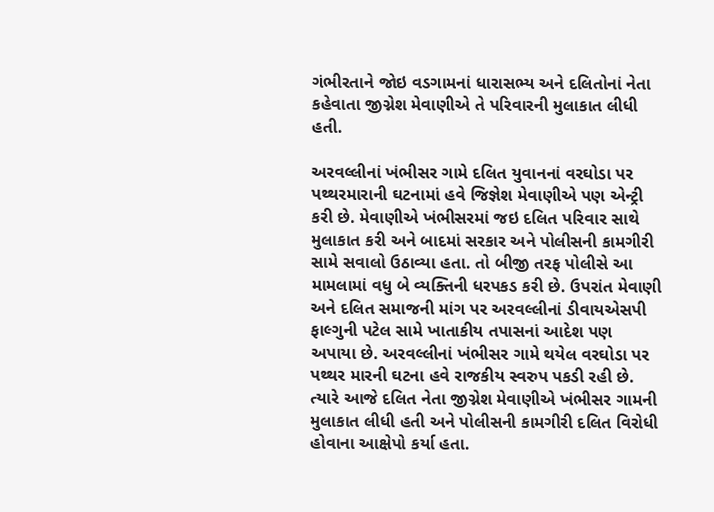ગંભીરતાને જોઇ વડગામનાં ધારાસભ્ય અને દલિતોનાં નેતા કહેવાતા જીગ્નેશ મેવાણીએ તે પરિવારની મુલાકાત લીધી હતી.

અરવલ્લીનાં ખંભીસર ગામે દલિત યુવાનનાં વરઘોડા પર પથ્થરમારાની ઘટનામાં હવે જિજ્ઞેશ મેવાણીએ પણ એન્ટ્રી કરી છે. મેવાણીએ ખંભીસરમાં જઇ દલિત પરિવાર સાથે મુલાકાત કરી અને બાદમાં સરકાર અને પોલીસની કામગીરી સામે સવાલો ઉઠાવ્યા હતા. તો બીજી તરફ પોલીસે આ મામલામાં વધુ બે વ્યક્તિની ધરપકડ કરી છે. ઉપરાંત મેવાણી અને દલિત સમાજની માંગ પર અરવલ્લીનાં ડીવાયએસપી ફાલ્ગુની પટેલ સામે ખાતાકીય તપાસનાં આદેશ પણ અપાયા છે. અરવલ્લીનાં ખંભીસર ગામે થયેલ વરઘોડા પર પથ્થર મારની ઘટના હવે રાજકીય સ્વરુપ પકડી રહી છે. ત્યારે આજે દલિત નેતા જીગ્નેશ મેવાણીએ ખંભીસર ગામની મુલાકાત લીધી હતી અને પોલીસની કામગીરી દલિત વિરોધી હોવાના આક્ષેપો કર્યા હતા.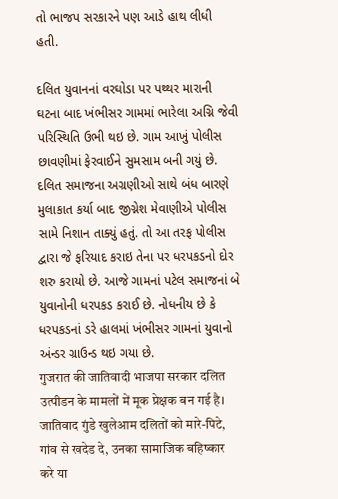તો ભાજપ સરકારને પણ આડે હાથ લીધી હતી.

દલિત યુવાનનાં વરઘોડા પર પથ્થર મારાની ઘટના બાદ ખંભીસર ગામમાં ભારેલા અગ્નિ જેવી પરિસ્થિતિ ઉભી થઇ છે. ગામ આખું પોલીસ છાવણીમાં ફેરવાઈને સુમસામ બની ગયું છે. દલિત સમાજના અગ્રણીઓ સાથે બંધ બારણે મુલાકાત કર્યા બાદ જીગ્નેશ મેવાણીએ પોલીસ સામે નિશાન તાક્યું હતું. તો આ તરફ પોલીસ દ્વારા જે ફરિયાદ કરાઇ તેના પર ધરપકડનો દોર શરુ કરાયો છે. આજે ગામનાં પટેલ સમાજનાં બે યુવાનોની ધરપકડ કરાઈ છે. નોધનીય છે કે ધરપકડનાં ડરે હાલમાં ખંભીસર ગામનાં યુવાનો અંન્ડર ગ્રાઉન્ડ થઇ ગયા છે.
गुजरात की जातिवादी भाजपा सरकार दलित उत्पीडन के मामलों में मूक प्रेक्षक बन गई है। जातिवाद गुंडे खुलेआम दलितों को मारे-पिटे, गांव से खदेड दे, उनका सामाजिक बहिष्कार करे या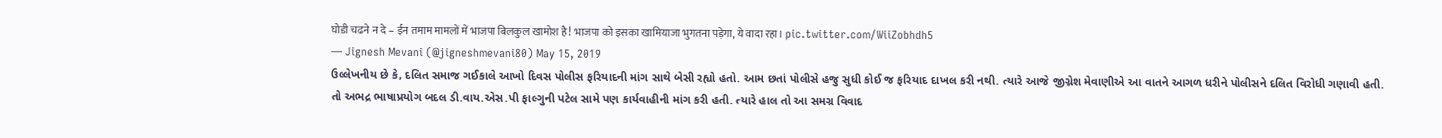घोडी चढने न दे – ईन तमाम मामलों में भाजपा बिलकुल खामोश है! भाजपा को इसका खामियाजा भुगतना पड़ेगा, ये वादा रहा। pic.twitter.com/WiiZobhdh5
— Jignesh Mevani (@jigneshmevani80) May 15, 2019
ઉલ્લેખનીય છે કે, દલિત સમાજ ગઈકાલે આખો દિવસ પોલીસ ફરિયાદની માંગ સાથે બેસી રહ્યો હતો. આમ છતાં પોલીસે હજુ સુધી કોઈ જ ફરિયાદ દાખલ કરી નથી. ત્યારે આજે જીગ્નેશ મેવાણીએ આ વાતને આગળ ધરીને પોલીસને દલિત વિરોધી ગણાવી હતી. તો અભદ્ર ભાષાપ્રયોગ બદલ ડી.વાય.એસ.પી ફાલ્ગુની પટેલ સામે પણ કાર્યવાહીની માંગ કરી હતી. ત્યારે હાલ તો આ સમગ્ર વિવાદ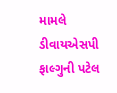મામલે ડીવાયએસપી ફાલ્ગુની પટેલ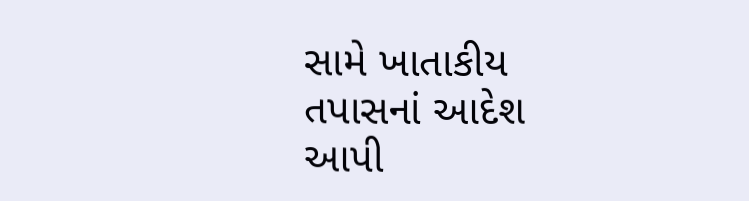સામે ખાતાકીય તપાસનાં આદેશ આપી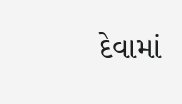દેવામાં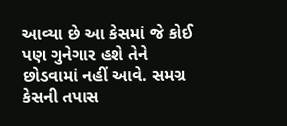આવ્યા છે આ કેસમાં જે કોઈ પણ ગુનેગાર હશે તેને છોડવામાં નહીં આવે. સમગ્ર કેસની તપાસ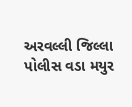અરવલ્લી જિલ્લા પોલીસ વડા મયુર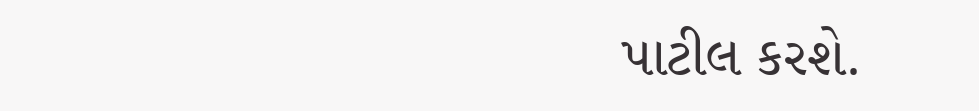પાટીલ કરશે.